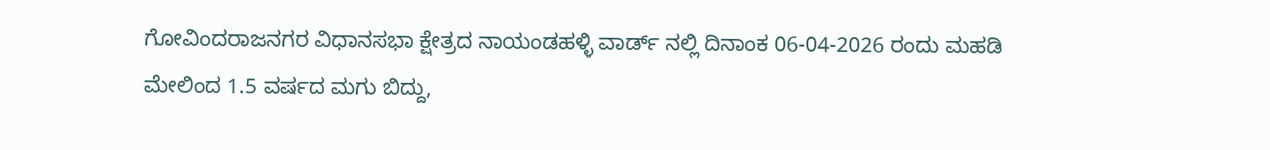ಗೋವಿಂದರಾಜನಗರ ವಿಧಾನಸಭಾ ಕ್ಷೇತ್ರದ ನಾಯಂಡಹಳ್ಳಿ ವಾರ್ಡ್ ನಲ್ಲಿ ದಿನಾಂಕ 06-04-2026 ರಂದು ಮಹಡಿ ಮೇಲಿಂದ 1.5 ವರ್ಷದ ಮಗು ಬಿದ್ದು,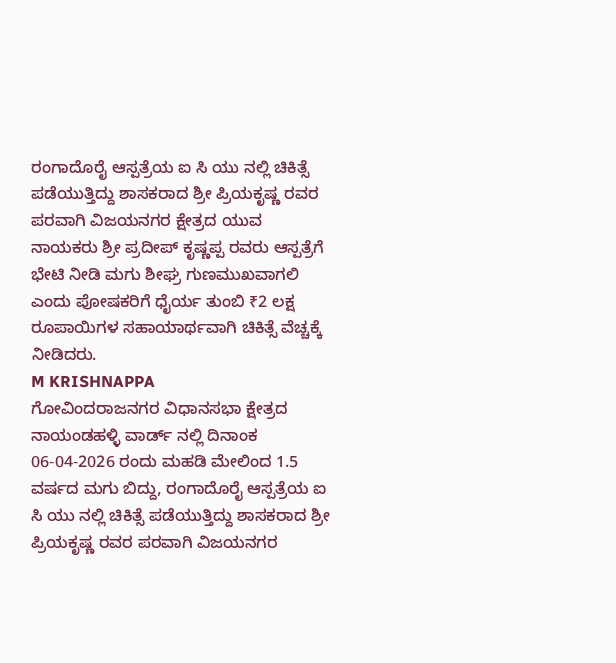ರಂಗಾದೊರೈ ಆಸ್ಪತ್ರೆಯ ಐ ಸಿ ಯು ನಲ್ಲಿ ಚಿಕಿತ್ಸೆ ಪಡೆಯುತ್ತಿದ್ದು ಶಾಸಕರಾದ ಶ್ರೀ ಪ್ರಿಯಕೃಷ್ಣ ರವರ ಪರವಾಗಿ ವಿಜಯನಗರ ಕ್ಷೇತ್ರದ ಯುವ ನಾಯಕರು ಶ್ರೀ ಪ್ರದೀಪ್ ಕೃಷ್ಣಪ್ಪ ರವರು ಆಸ್ಪತ್ರೆಗೆ ಭೇಟಿ ನೀಡಿ ಮಗು ಶೀಘ್ರ ಗುಣಮುಖವಾಗಲಿ ಎಂದು ಪೋಷಕರಿಗೆ ಧೈರ್ಯ ತುಂಬಿ ₹2 ಲಕ್ಷ ರೂಪಾಯಿಗಳ ಸಹಾಯಾರ್ಥವಾಗಿ ಚಿಕಿತ್ಸೆ ವೆಚ್ಚಕ್ಕೆ ನೀಡಿದರು.
M KRISHNAPPA
ಗೋವಿಂದರಾಜನಗರ ವಿಧಾನಸಭಾ ಕ್ಷೇತ್ರದ ನಾಯಂಡಹಳ್ಳಿ ವಾರ್ಡ್ ನಲ್ಲಿ ದಿನಾಂಕ 06-04-2026 ರಂದು ಮಹಡಿ ಮೇಲಿಂದ 1.5 ವರ್ಷದ ಮಗು ಬಿದ್ದು, ರಂಗಾದೊರೈ ಆಸ್ಪತ್ರೆಯ ಐ ಸಿ ಯು ನಲ್ಲಿ ಚಿಕಿತ್ಸೆ ಪಡೆಯುತ್ತಿದ್ದು ಶಾಸಕರಾದ ಶ್ರೀ ಪ್ರಿಯಕೃಷ್ಣ ರವರ ಪರವಾಗಿ ವಿಜಯನಗರ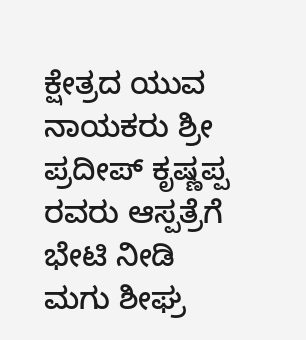ಕ್ಷೇತ್ರದ ಯುವ ನಾಯಕರು ಶ್ರೀ ಪ್ರದೀಪ್ ಕೃಷ್ಣಪ್ಪ ರವರು ಆಸ್ಪತ್ರೆಗೆ ಭೇಟಿ ನೀಡಿ ಮಗು ಶೀಘ್ರ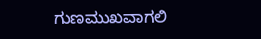ಗುಣಮುಖವಾಗಲಿ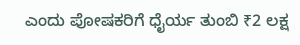ಎಂದು ಪೋಷಕರಿಗೆ ಧೈರ್ಯ ತುಂಬಿ ₹2 ಲಕ್ಷ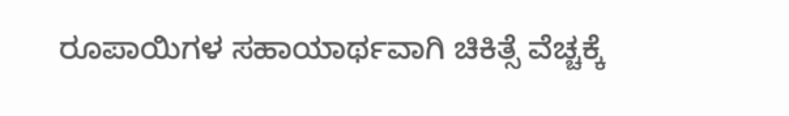ರೂಪಾಯಿಗಳ ಸಹಾಯಾರ್ಥವಾಗಿ ಚಿಕಿತ್ಸೆ ವೆಚ್ಚಕ್ಕೆ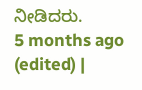ನೀಡಿದರು.
5 months ago (edited) |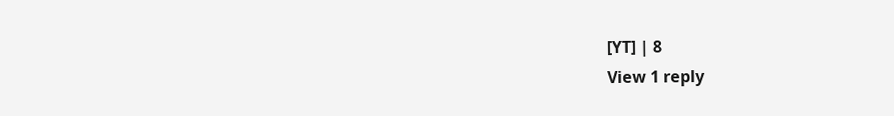[YT] | 8
View 1 reply